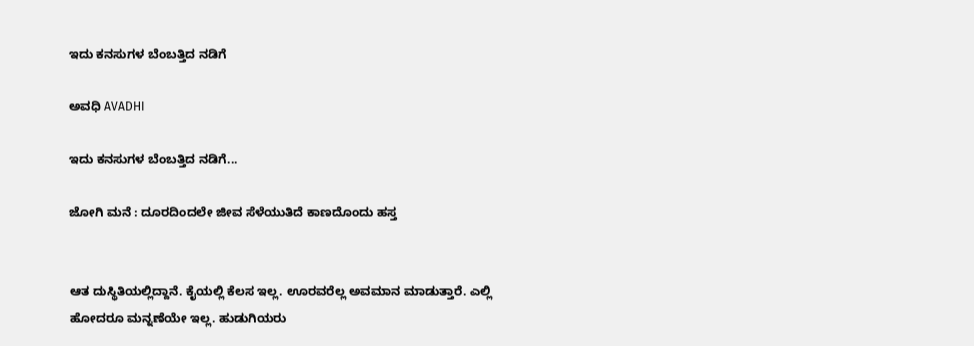ಇದು ಕನಸುಗಳ ಬೆಂಬತ್ತಿದ ನಡಿಗೆ‍

ಅವಧಿ AVADHI

ಇದು ಕನಸುಗಳ ಬೆಂಬತ್ತಿದ ನಡಿಗೆ...

ಜೋಗಿ ಮನೆ : ದೂರದಿಂದಲೇ ಜೀವ ಸೆಳೆಯುತಿದೆ ಕಾಣದೊಂದು ಹಸ್ತ


ಆತ ದುಸ್ಥಿತಿಯಲ್ಲಿದ್ದಾನೆ. ಕೈಯಲ್ಲಿ ಕೆಲಸ ಇಲ್ಲ. ಊರವರೆಲ್ಲ ಅವಮಾನ ಮಾಡುತ್ತಾರೆ. ಎಲ್ಲಿ ಹೋದರೂ ಮನ್ನಣೆಯೇ ಇಲ್ಲ. ಹುಡುಗಿಯರು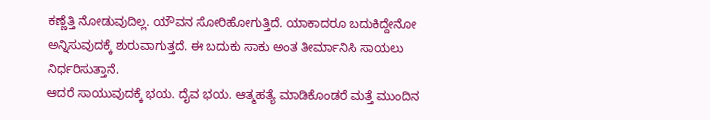ಕಣ್ಣೆತ್ತಿ ನೋಡುವುದಿಲ್ಲ. ಯೌವನ ಸೋರಿಹೋಗುತ್ತಿದೆ. ಯಾಕಾದರೂ ಬದುಕಿದ್ದೇನೋ ಅನ್ನಿಸುವುದಕ್ಕೆ ಶುರುವಾಗುತ್ತದೆ. ಈ ಬದುಕು ಸಾಕು ಅಂತ ತೀರ್ಮಾನಿಸಿ ಸಾಯಲು ನಿರ್ಧರಿಸುತ್ತಾನೆ.
ಆದರೆ ಸಾಯುವುದಕ್ಕೆ ಭಯ. ದೈವ ಭಯ. ಆತ್ಮಹತ್ಯೆ ಮಾಡಿಕೊಂಡರೆ ಮತ್ತೆ ಮುಂದಿನ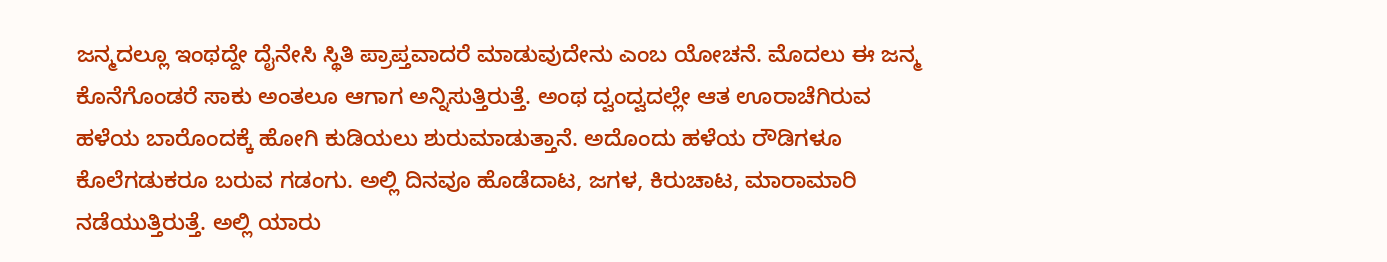ಜನ್ಮದಲ್ಲೂ ಇಂಥದ್ದೇ ದೈನೇಸಿ ಸ್ಥಿತಿ ಪ್ರಾಪ್ತವಾದರೆ ಮಾಡುವುದೇನು ಎಂಬ ಯೋಚನೆ. ಮೊದಲು ಈ ಜನ್ಮ ಕೊನೆಗೊಂಡರೆ ಸಾಕು ಅಂತಲೂ ಆಗಾಗ ಅನ್ನಿಸುತ್ತಿರುತ್ತೆ. ಅಂಥ ದ್ವಂದ್ವದಲ್ಲೇ ಆತ ಊರಾಚೆಗಿರುವ ಹಳೆಯ ಬಾರೊಂದಕ್ಕೆ ಹೋಗಿ ಕುಡಿಯಲು ಶುರುಮಾಡುತ್ತಾನೆ. ಅದೊಂದು ಹಳೆಯ ರೌಡಿಗಳೂ ಕೊಲೆಗಡುಕರೂ ಬರುವ ಗಡಂಗು. ಅಲ್ಲಿ ದಿನವೂ ಹೊಡೆದಾಟ, ಜಗಳ, ಕಿರುಚಾಟ, ಮಾರಾಮಾರಿ ನಡೆಯುತ್ತಿರುತ್ತೆ. ಅಲ್ಲಿ ಯಾರು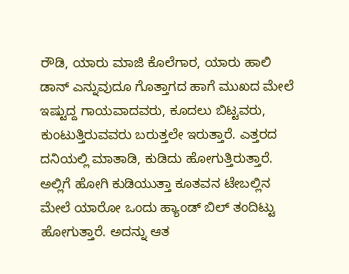ರೌಡಿ, ಯಾರು ಮಾಜಿ ಕೊಲೆಗಾರ, ಯಾರು ಹಾಲಿ ಡಾನ್ ಎನ್ನುವುದೂ ಗೊತ್ತಾಗದ ಹಾಗೆ ಮುಖದ ಮೇಲೆ ಇಷ್ಟುದ್ದ ಗಾಯವಾದವರು, ಕೂದಲು ಬಿಟ್ಟವರು, ಕುಂಟುತ್ತಿರುವವರು ಬರುತ್ತಲೇ ಇರುತ್ತಾರೆ. ಎತ್ತರದ ದನಿಯಲ್ಲಿ ಮಾತಾಡಿ, ಕುಡಿದು ಹೋಗುತ್ತಿರುತ್ತಾರೆ. ಅಲ್ಲಿಗೆ ಹೋಗಿ ಕುಡಿಯುತ್ತಾ ಕೂತವನ ಟೇಬಲ್ಲಿನ ಮೇಲೆ ಯಾರೋ ಒಂದು ಹ್ಯಾಂಡ್ ಬಿಲ್ ತಂದಿಟ್ಟು ಹೋಗುತ್ತಾರೆ. ಅದನ್ನು ಆತ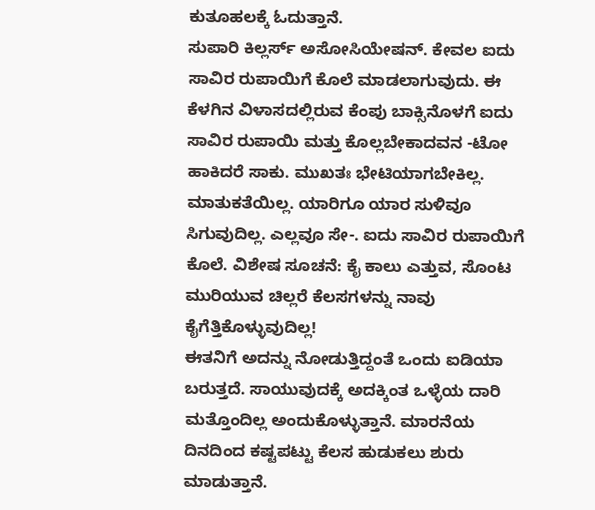ಕುತೂಹಲಕ್ಕೆ ಓದುತ್ತಾನೆ.
ಸುಪಾರಿ ಕಿಲ್ಲರ್ಸ್ ಅಸೋಸಿಯೇಷನ್. ಕೇವಲ ಐದು ಸಾವಿರ ರುಪಾಯಿಗೆ ಕೊಲೆ ಮಾಡಲಾಗುವುದು. ಈ ಕೆಳಗಿನ ವಿಳಾಸದಲ್ಲಿರುವ ಕೆಂಪು ಬಾಕ್ಸಿನೊಳಗೆ ಐದು ಸಾವಿರ ರುಪಾಯಿ ಮತ್ತು ಕೊಲ್ಲಬೇಕಾದವನ -ಟೋ ಹಾಕಿದರೆ ಸಾಕು. ಮುಖತಃ ಭೇಟಿಯಾಗಬೇಕಿಲ್ಲ. ಮಾತುಕತೆಯಿಲ್ಲ. ಯಾರಿಗೂ ಯಾರ ಸುಳಿವೂ ಸಿಗುವುದಿಲ್ಲ. ಎಲ್ಲವೂ ಸೇ-. ಐದು ಸಾವಿರ ರುಪಾಯಿಗೆ ಕೊಲೆ. ವಿಶೇಷ ಸೂಚನೆ: ಕೈ ಕಾಲು ಎತ್ತುವ, ಸೊಂಟ ಮುರಿಯುವ ಚಿಲ್ಲರೆ ಕೆಲಸಗಳನ್ನು ನಾವು ಕೈಗೆತ್ತಿಕೊಳ್ಳುವುದಿಲ್ಲ!
ಈತನಿಗೆ ಅದನ್ನು ನೋಡುತ್ತಿದ್ದಂತೆ ಒಂದು ಐಡಿಯಾ ಬರುತ್ತದೆ. ಸಾಯುವುದಕ್ಕೆ ಅದಕ್ಕಿಂತ ಒಳ್ಳೆಯ ದಾರಿ ಮತ್ತೊಂದಿಲ್ಲ ಅಂದುಕೊಳ್ಳುತ್ತಾನೆ. ಮಾರನೆಯ ದಿನದಿಂದ ಕಷ್ಟಪಟ್ಟು ಕೆಲಸ ಹುಡುಕಲು ಶುರು ಮಾಡುತ್ತಾನೆ.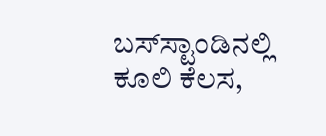ಬಸ್‌ಸ್ಟಾಂಡಿನಲ್ಲಿ ಕೂಲಿ ಕೆಲಸ,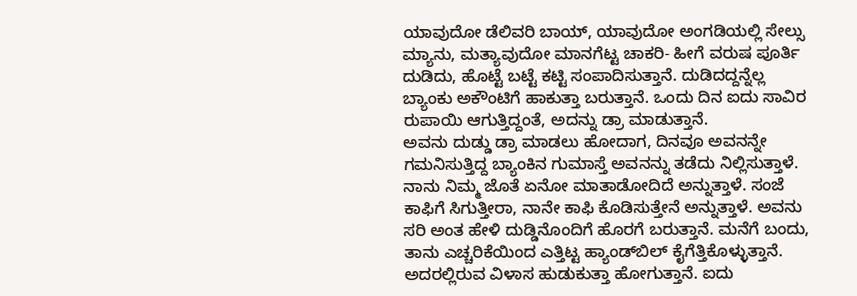ಯಾವುದೋ ಡೆಲಿವರಿ ಬಾಯ್, ಯಾವುದೋ ಅಂಗಡಿಯಲ್ಲಿ ಸೇಲ್ಸು ಮ್ಯಾನು, ಮತ್ಯಾವುದೋ ಮಾನಗೆಟ್ಟ ಚಾಕರಿ- ಹೀಗೆ ವರುಷ ಪೂರ್ತಿ ದುಡಿದು, ಹೊಟ್ಟೆ ಬಟ್ಟೆ ಕಟ್ಟಿ ಸಂಪಾದಿಸುತ್ತಾನೆ. ದುಡಿದದ್ದನ್ನೆಲ್ಲ ಬ್ಯಾಂಕು ಅಕೌಂಟಿಗೆ ಹಾಕುತ್ತಾ ಬರುತ್ತಾನೆ. ಒಂದು ದಿನ ಐದು ಸಾವಿರ ರುಪಾಯಿ ಆಗುತ್ತಿದ್ದಂತೆ, ಅದನ್ನು ಡ್ರಾ ಮಾಡುತ್ತಾನೆ.
ಅವನು ದುಡ್ಡು ಡ್ರಾ ಮಾಡಲು ಹೋದಾಗ, ದಿನವೂ ಅವನನ್ನೇ ಗಮನಿಸುತ್ತಿದ್ದ ಬ್ಯಾಂಕಿನ ಗುಮಾಸ್ತೆ ಅವನನ್ನು ತಡೆದು ನಿಲ್ಲಿಸುತ್ತಾಳೆ. ನಾನು ನಿಮ್ಮ ಜೊತೆ ಏನೋ ಮಾತಾಡೋದಿದೆ ಅನ್ನುತ್ತಾಳೆ. ಸಂಜೆ ಕಾಫಿಗೆ ಸಿಗುತ್ತೀರಾ, ನಾನೇ ಕಾಫಿ ಕೊಡಿಸುತ್ತೇನೆ ಅನ್ನುತ್ತಾಳೆ. ಅವನು ಸರಿ ಅಂತ ಹೇಳಿ ದುಡ್ಡಿನೊಂದಿಗೆ ಹೊರಗೆ ಬರುತ್ತಾನೆ. ಮನೆಗೆ ಬಂದು, ತಾನು ಎಚ್ಚರಿಕೆಯಿಂದ ಎತ್ತಿಟ್ಟ ಹ್ಯಾಂಡ್‌ಬಿಲ್ ಕೈಗೆತ್ತಿಕೊಳ್ಳುತ್ತಾನೆ. ಅದರಲ್ಲಿರುವ ವಿಳಾಸ ಹುಡುಕುತ್ತಾ ಹೋಗುತ್ತಾನೆ. ಐದು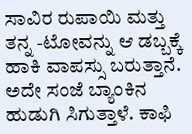ಸಾವಿರ ರುಪಾಯಿ ಮತ್ತು ತನ್ನ -ಟೋವನ್ನು ಆ ಡಬ್ಬಕ್ಕೆ ಹಾಕಿ ವಾಪಸ್ಸು ಬರುತ್ತಾನೆ.
ಅದೇ ಸಂಜೆ ಬ್ಯಾಂಕಿನ ಹುಡುಗಿ ಸಿಗುತ್ತಾಳೆ. ಕಾಫಿ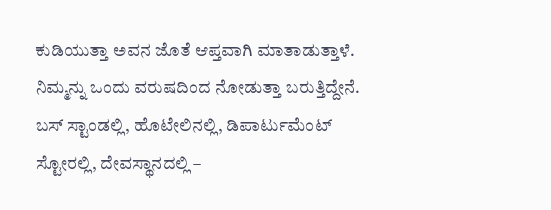ಕುಡಿಯುತ್ತಾ ಅವನ ಜೊತೆ ಆಪ್ತವಾಗಿ ಮಾತಾಡುತ್ತಾಳೆ. ನಿಮ್ಮನ್ನು ಒಂದು ವರುಷದಿಂದ ನೋಡುತ್ತಾ ಬರುತ್ತಿದ್ದೇನೆ. ಬಸ್ ಸ್ಟಾಂಡಲ್ಲಿ, ಹೊಟೇಲಿನಲ್ಲಿ, ಡಿಪಾರ್ಟುಮೆಂಟ್ ಸ್ಟೋರಲ್ಲಿ, ದೇವಸ್ಥಾನದಲ್ಲಿ –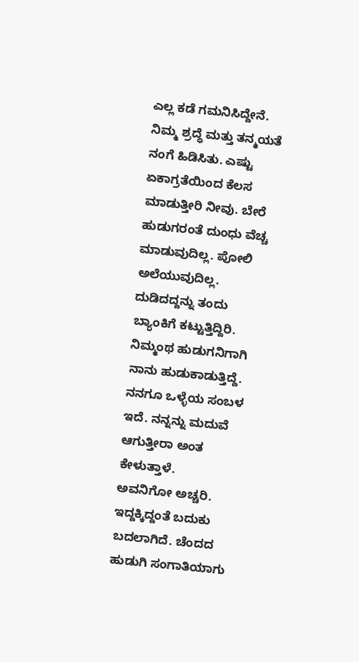ಎಲ್ಲ ಕಡೆ ಗಮನಿಸಿದ್ದೇನೆ. ನಿಮ್ಮ ಶ್ರದ್ಧೆ ಮತ್ತು ತನ್ಮಯತೆ ನಂಗೆ ಹಿಡಿಸಿತು. ಎಷ್ಟು ಏಕಾಗ್ರತೆಯಿಂದ ಕೆಲಸ ಮಾಡುತ್ತೀರಿ ನೀವು. ಬೇರೆ ಹುಡುಗರಂತೆ ದುಂಧು ವೆಚ್ಚ ಮಾಡುವುದಿಲ್ಲ. ಪೋಲಿ ಅಲೆಯುವುದಿಲ್ಲ. ದುಡಿದದ್ದನ್ನು ತಂದು ಬ್ಯಾಂಕಿಗೆ ಕಟ್ಟುತ್ತಿದ್ದಿರಿ. ನಿಮ್ಮಂಥ ಹುಡುಗನಿಗಾಗಿ ನಾನು ಹುಡುಕಾಡುತ್ತಿದ್ದೆ. ನನಗೂ ಒಳ್ಳೆಯ ಸಂಬಳ ಇದೆ. ನನ್ನನ್ನು ಮದುವೆ ಆಗುತ್ತೀರಾ ಅಂತ ಕೇಳುತ್ತಾಳೆ.
ಅವನಿಗೋ ಅಚ್ಚರಿ. ಇದ್ದಕ್ಕಿದ್ದಂತೆ ಬದುಕು ಬದಲಾಗಿದೆ. ಚೆಂದದ ಹುಡುಗಿ ಸಂಗಾತಿಯಾಗು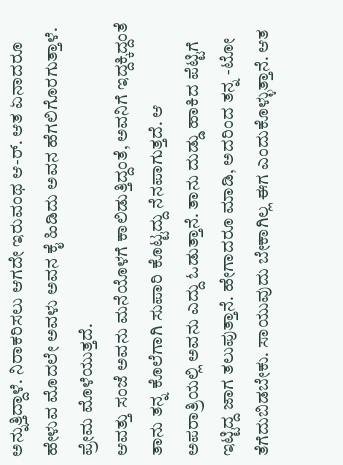ಅನ್ನುತ್ತಿದ್ದಾಳೆ. ನಿರಾಕರಿಸಲು ಆಗದೇ ಇರುವಂಥ ಆ-ರ್. ಆತ ಏನಾದರೂ ಹೇಳುವ ಮೊದಲೇ ಅವಳು ಅವನ ಕೈ ಹಿಡಿದು ಅವನ ಹೆಗಲಿಗೊರಗುತ್ತಾಳೆ. ಪ್ರೇಮ ಮೊಳೆಯುತ್ತದೆ.
ಆವತ್ತು ಸಂಜೆ ಅವನು ಮನೆಯೊಳಗೆ ಕಾಲಿಡುತ್ತಿದ್ದಂತೆ, ಅವನಿಗೆ ಇದ್ದಕ್ಕಿದ್ದಂತೆ ತಾನು ತನ್ನ ಕೊಲೆಗಾಗಿ ಸುಪಾರಿ ಕೊಟ್ಟದ್ದು ನೆನಪಾಗುತ್ತದೆ. ಆ ಅಪರಾತ್ರಿಯಲ್ಲಿ ಅವನು ಎದ್ದು ಓಡುತ್ತಾನೆ. ತಾನು ದುಡ್ಡು ಹಾಕಿದ ಪೆಟ್ಟಿಗೆ ಇಟ್ಟಿದ್ದ ಜಾಗ ತಲುಪುತ್ತಾನೆ. ಹೇಗಾದರೂ ಮಾಡಿ, ಅದರಿಂದ ತನ್ನ -ಟೋ ತೆಗೆದುಬಿಡಬೇಕು. ಸಾಯುವುದು ಬೇಕಾಗಿಲ್ಲ ಈಗ ಎಂದುಕೊಳ್ಳುತ್ತಾನೆ. ಆತ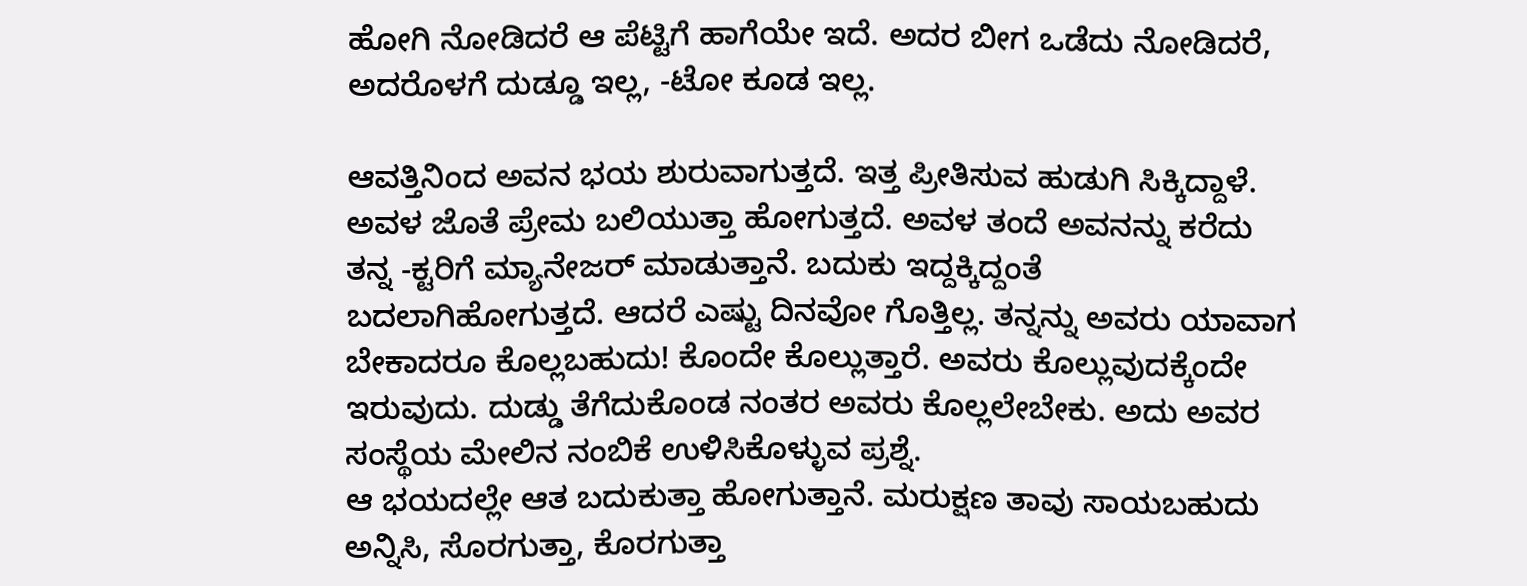ಹೋಗಿ ನೋಡಿದರೆ ಆ ಪೆಟ್ಟಿಗೆ ಹಾಗೆಯೇ ಇದೆ. ಅದರ ಬೀಗ ಒಡೆದು ನೋಡಿದರೆ, ಅದರೊಳಗೆ ದುಡ್ಡೂ ಇಲ್ಲ, -ಟೋ ಕೂಡ ಇಲ್ಲ.

ಆವತ್ತಿನಿಂದ ಅವನ ಭಯ ಶುರುವಾಗುತ್ತದೆ. ಇತ್ತ ಪ್ರೀತಿಸುವ ಹುಡುಗಿ ಸಿಕ್ಕಿದ್ದಾಳೆ. ಅವಳ ಜೊತೆ ಪ್ರೇಮ ಬಲಿಯುತ್ತಾ ಹೋಗುತ್ತದೆ. ಅವಳ ತಂದೆ ಅವನನ್ನು ಕರೆದು ತನ್ನ -ಕ್ಟರಿಗೆ ಮ್ಯಾನೇಜರ್ ಮಾಡುತ್ತಾನೆ. ಬದುಕು ಇದ್ದಕ್ಕಿದ್ದಂತೆ ಬದಲಾಗಿಹೋಗುತ್ತದೆ. ಆದರೆ ಎಷ್ಟು ದಿನವೋ ಗೊತ್ತಿಲ್ಲ. ತನ್ನನ್ನು ಅವರು ಯಾವಾಗ ಬೇಕಾದರೂ ಕೊಲ್ಲಬಹುದು! ಕೊಂದೇ ಕೊಲ್ಲುತ್ತಾರೆ. ಅವರು ಕೊಲ್ಲುವುದಕ್ಕೆಂದೇ ಇರುವುದು. ದುಡ್ಡು ತೆಗೆದುಕೊಂಡ ನಂತರ ಅವರು ಕೊಲ್ಲಲೇಬೇಕು. ಅದು ಅವರ ಸಂಸ್ಥೆಯ ಮೇಲಿನ ನಂಬಿಕೆ ಉಳಿಸಿಕೊಳ್ಳುವ ಪ್ರಶ್ನೆ.
ಆ ಭಯದಲ್ಲೇ ಆತ ಬದುಕುತ್ತಾ ಹೋಗುತ್ತಾನೆ. ಮರುಕ್ಷಣ ತಾವು ಸಾಯಬಹುದು ಅನ್ನಿಸಿ, ಸೊರಗುತ್ತಾ, ಕೊರಗುತ್ತಾ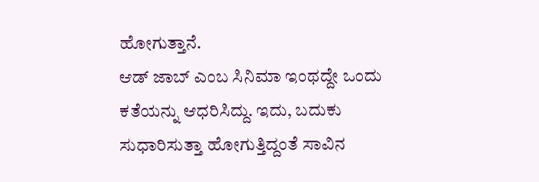ಹೋಗುತ್ತಾನೆ.
ಆಡ್ ಜಾಬ್ ಎಂಬ ಸಿನಿಮಾ ಇಂಥದ್ದೇ ಒಂದು ಕತೆಯನ್ನು ಆಧರಿಸಿದ್ದು. ಇದು, ಬದುಕು ಸುಧಾರಿಸುತ್ತಾ ಹೋಗುತ್ತಿದ್ದಂತೆ ಸಾವಿನ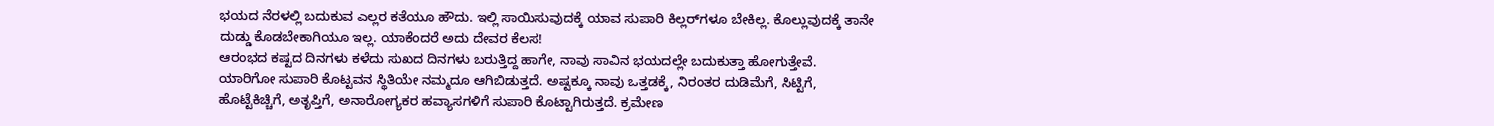ಭಯದ ನೆರಳಲ್ಲಿ ಬದುಕುವ ಎಲ್ಲರ ಕತೆಯೂ ಹೌದು. ಇಲ್ಲಿ ಸಾಯಿಸುವುದಕ್ಕೆ ಯಾವ ಸುಪಾರಿ ಕಿಲ್ಲರ್‌ಗಳೂ ಬೇಕಿಲ್ಲ. ಕೊಲ್ಲುವುದಕ್ಕೆ ತಾನೇ ದುಡ್ಡು ಕೊಡಬೇಕಾಗಿಯೂ ಇಲ್ಲ. ಯಾಕೆಂದರೆ ಅದು ದೇವರ ಕೆಲಸ!
ಆರಂಭದ ಕಷ್ಟದ ದಿನಗಳು ಕಳೆದು ಸುಖದ ದಿನಗಳು ಬರುತ್ತಿದ್ದ ಹಾಗೇ, ನಾವು ಸಾವಿನ ಭಯದಲ್ಲೇ ಬದುಕುತ್ತಾ ಹೋಗುತ್ತೇವೆ. ಯಾರಿಗೋ ಸುಪಾರಿ ಕೊಟ್ಟವನ ಸ್ಥಿತಿಯೇ ನಮ್ಮದೂ ಆಗಿಬಿಡುತ್ತದೆ. ಅಷ್ಟಕ್ಕೂ ನಾವು ಒತ್ತಡಕ್ಕೆ, ನಿರಂತರ ದುಡಿಮೆಗೆ, ಸಿಟ್ಟಿಗೆ, ಹೊಟ್ಟೆಕಿಚ್ಚಿಗೆ, ಅತೃಪ್ತಿಗೆ, ಅನಾರೋಗ್ಯಕರ ಹವ್ಯಾಸಗಳಿಗೆ ಸುಪಾರಿ ಕೊಟ್ಟಾಗಿರುತ್ತದೆ. ಕ್ರಮೇಣ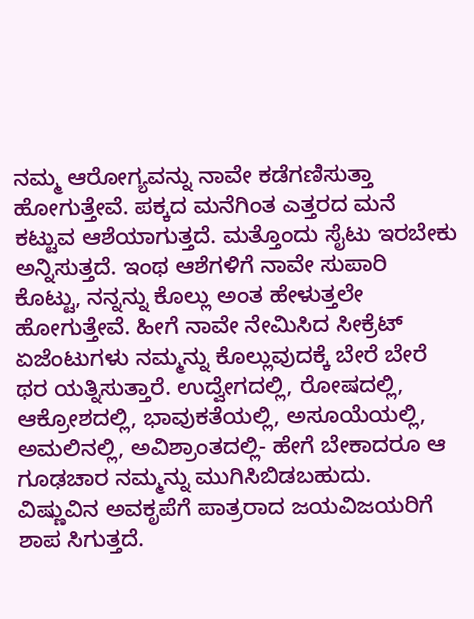ನಮ್ಮ ಆರೋಗ್ಯವನ್ನು ನಾವೇ ಕಡೆಗಣಿಸುತ್ತಾ ಹೋಗುತ್ತೇವೆ. ಪಕ್ಕದ ಮನೆಗಿಂತ ಎತ್ತರದ ಮನೆ ಕಟ್ಟುವ ಆಶೆಯಾಗುತ್ತದೆ. ಮತ್ತೊಂದು ಸೈಟು ಇರಬೇಕು ಅನ್ನಿಸುತ್ತದೆ. ಇಂಥ ಆಶೆಗಳಿಗೆ ನಾವೇ ಸುಪಾರಿ ಕೊಟ್ಟು, ನನ್ನನ್ನು ಕೊಲ್ಲು ಅಂತ ಹೇಳುತ್ತಲೇ ಹೋಗುತ್ತೇವೆ. ಹೀಗೆ ನಾವೇ ನೇಮಿಸಿದ ಸೀಕ್ರೆಟ್ ಏಜೆಂಟುಗಳು ನಮ್ಮನ್ನು ಕೊಲ್ಲುವುದಕ್ಕೆ ಬೇರೆ ಬೇರೆ ಥರ ಯತ್ನಿಸುತ್ತಾರೆ. ಉದ್ವೇಗದಲ್ಲಿ, ರೋಷದಲ್ಲಿ, ಆಕ್ರೋಶದಲ್ಲಿ, ಭಾವುಕತೆಯಲ್ಲಿ, ಅಸೂಯೆಯಲ್ಲಿ, ಅಮಲಿನಲ್ಲಿ, ಅವಿಶ್ರಾಂತದಲ್ಲಿ- ಹೇಗೆ ಬೇಕಾದರೂ ಆ ಗೂಢಚಾರ ನಮ್ಮನ್ನು ಮುಗಿಸಿಬಿಡಬಹುದು.
ವಿಷ್ಣುವಿನ ಅವಕೃಪೆಗೆ ಪಾತ್ರರಾದ ಜಯವಿಜಯರಿಗೆ ಶಾಪ ಸಿಗುತ್ತದೆ.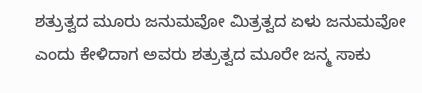ಶತ್ರುತ್ವದ ಮೂರು ಜನುಮವೋ ಮಿತ್ರತ್ವದ ಏಳು ಜನುಮವೋ ಎಂದು ಕೇಳಿದಾಗ ಅವರು ಶತ್ರುತ್ವದ ಮೂರೇ ಜನ್ಮ ಸಾಕು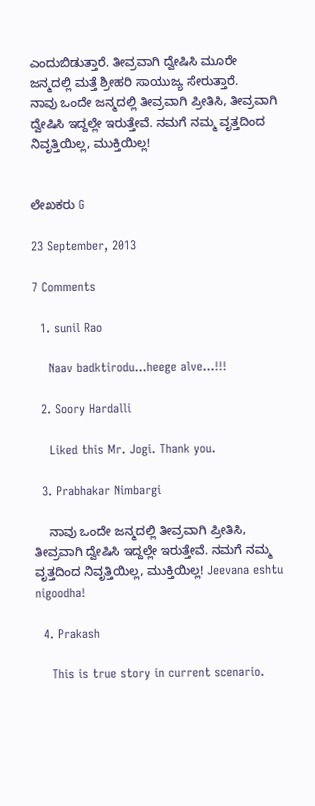ಎಂದುಬಿಡುತ್ತಾರೆ. ತೀವ್ರವಾಗಿ ದ್ವೇಷಿಸಿ ಮೂರೇ ಜನ್ಮದಲ್ಲಿ ಮತ್ತೆ ಶ್ರೀಹರಿ ಸಾಯುಜ್ಯ ಸೇರುತ್ತಾರೆ.
ನಾವು ಒಂದೇ ಜನ್ಮದಲ್ಲಿ ತೀವ್ರವಾಗಿ ಪ್ರೀತಿಸಿ, ತೀವ್ರವಾಗಿ ದ್ವೇಷಿಸಿ ಇದ್ದಲ್ಲೇ ಇರುತ್ತೇವೆ. ನಮಗೆ ನಮ್ಮ ವೃತ್ತದಿಂದ ನಿವೃತ್ತಿಯಿಲ್ಲ, ಮುಕ್ತಿಯಿಲ್ಲ!


ಲೇಖಕರು G

23 September, 2013

7 Comments

  1. sunil Rao

    Naav badktirodu…heege alve…!!!

  2. Soory Hardalli

    Liked this Mr. Jogi. Thank you.

  3. Prabhakar Nimbargi

    ನಾವು ಒಂದೇ ಜನ್ಮದಲ್ಲಿ ತೀವ್ರವಾಗಿ ಪ್ರೀತಿಸಿ, ತೀವ್ರವಾಗಿ ದ್ವೇಷಿಸಿ ಇದ್ದಲ್ಲೇ ಇರುತ್ತೇವೆ. ನಮಗೆ ನಮ್ಮ ವೃತ್ತದಿಂದ ನಿವೃತ್ತಿಯಿಲ್ಲ, ಮುಕ್ತಿಯಿಲ್ಲ! Jeevana eshtu nigoodha!

  4. Prakash

    This is true story in current scenario.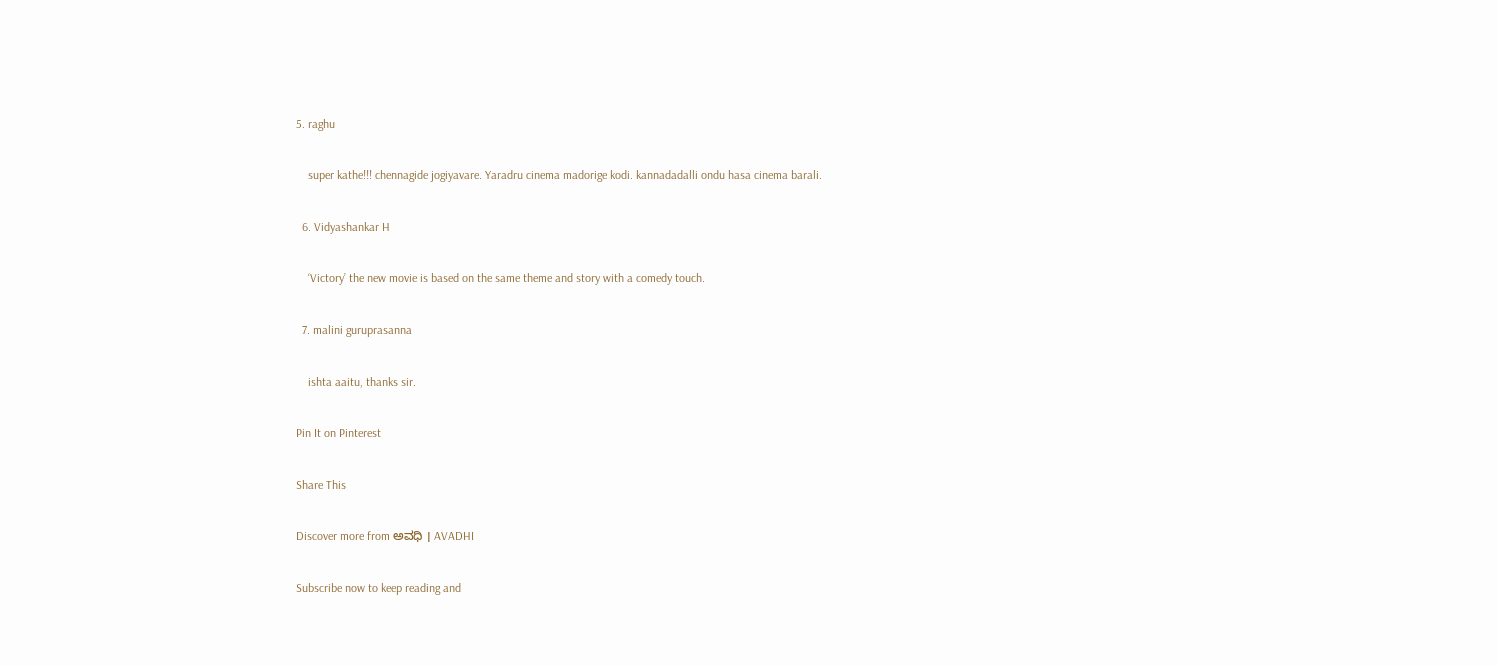5. raghu

    super kathe!!! chennagide jogiyavare. Yaradru cinema madorige kodi. kannadadalli ondu hasa cinema barali.

  6. Vidyashankar H

    ‘Victory’ the new movie is based on the same theme and story with a comedy touch.

  7. malini guruprasanna

    ishta aaitu, thanks sir.

Pin It on Pinterest

Share This

Discover more from ಅವಧಿ । AVADHI

Subscribe now to keep reading and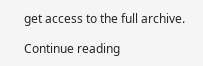get access to the full archive.

Continue reading